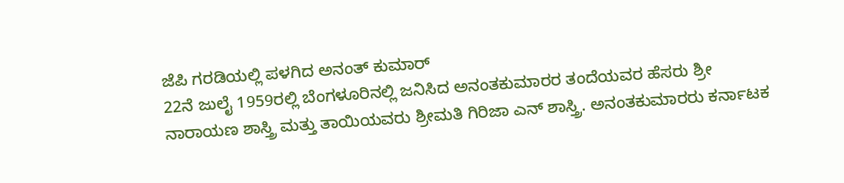ಜೆಪಿ ಗರಡಿಯಲ್ಲಿ ಪಳಗಿದ ಅನಂತ್ ಕುಮಾರ್
22ನೆ ಜುಲೈ 1959ರಲ್ಲಿ ಬೆಂಗಳೂರಿನಲ್ಲಿ ಜನಿಸಿದ ಅನಂತಕುಮಾರರ ತಂದೆಯವರ ಹೆಸರು ಶ್ರೀ ನಾರಾಯಣ ಶಾಸ್ತ್ರಿ ಮತ್ತು ತಾಯಿಯವರು ಶ್ರೀಮತಿ ಗಿರಿಜಾ ಎನ್ ಶಾಸ್ತ್ರಿ. ಅನಂತಕುಮಾರರು ಕರ್ನಾಟಕ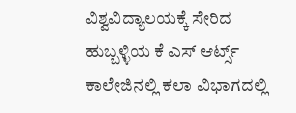ವಿಶ್ವವಿದ್ಯಾಲಯಕ್ಕೆ ಸೇರಿದ ಹುಬ್ಬಳ್ಳಿಯ ಕೆ ಎಸ್ ಆರ್ಟ್ಸ್ ಕಾಲೇಜಿನಲ್ಲಿ ಕಲಾ ವಿಭಾಗದಲ್ಲಿ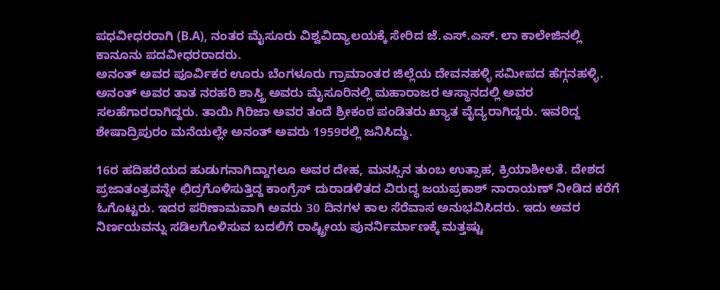ಪಧವೀಧರರಾಗಿ (B.A), ನಂತರ ಮೈಸೂರು ವಿಶ್ವವಿದ್ಯಾಲಯಕ್ಕೆ ಸೇರಿದ ಜೆ.ಎಸ್.ಎಸ್. ಲಾ ಕಾಲೇಜಿನಲ್ಲಿ ಕಾನೂನು ಪದವೀಧರರಾದರು.
ಅನಂತ್ ಅವರ ಪೂರ್ವಿಕರ ಊರು ಬೆಂಗಳೂರು ಗ್ರಾಮಾಂತರ ಜಿಲ್ಲೆಯ ದೇವನಹಳ್ಳಿ ಸಮೀಪದ ಹೆಗ್ಗನಹಳ್ಳಿ. ಅನಂತ್ ಅವರ ತಾತ ನರಹರಿ ಶಾಸ್ತ್ರಿ ಅವರು ಮೈಸೂರಿನಲ್ಲಿ ಮಹಾರಾಜರ ಆಸ್ಥಾನದಲ್ಲಿ ಅವರ ಸಲಹೆಗಾರರಾಗಿದ್ದರು. ತಾಯಿ ಗಿರಿಜಾ ಅವರ ತಂದೆ ಶ್ರೀಕಂಠ ಪಂಡಿತರು ಖ್ಯಾತ ವೈದ್ಯರಾಗಿದ್ದರು. ಇವರಿದ್ದ ಶೇಷಾದ್ರಿಪುರಂ ಮನೆಯಲ್ಲೇ ಅನಂತ್ ಅವರು 1959ರಲ್ಲಿ ಜನಿಸಿದ್ದು.

16ರ ಹದಿಹರೆಯದ ಹುಡುಗನಾಗಿದ್ದಾಗಲೂ ಅವರ ದೇಹ, ಮನಸ್ಸಿನ ತುಂಬ ಉತ್ಸಾಹ, ಕ್ರಿಯಾಶೀಲತೆ. ದೇಶದ ಪ್ರಜಾತಂತ್ರವನ್ನೇ ಛಿದ್ರಗೊಳಿಸುತ್ತಿದ್ದ ಕಾಂಗ್ರೆಸ್ ದುರಾಡಳಿತದ ವಿರುದ್ಧ ಜಯಪ್ರಕಾಶ್ ನಾರಾಯಣ್ ನೀಡಿದ ಕರೆಗೆ ಓಗೊಟ್ಟರು. ಇದರ ಪರಿಣಾಮವಾಗಿ ಅವರು 30 ದಿನಗಳ ಕಾಲ ಸೆರೆವಾಸ ಅನುಭವಿಸಿದರು. ಇದು ಅವರ ನಿರ್ಣಯವನ್ನು ಸಡಿಲಗೊಳಿಸುವ ಬದಲಿಗೆ ರಾಷ್ಟ್ರೀಯ ಪುನರ್ನಿರ್ಮಾಣಕ್ಕೆ ಮತ್ತಷ್ಟು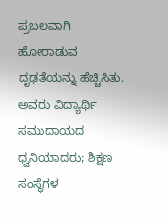ಪ್ರಬಲವಾಗಿ ಹೋರಾಡುವ ದೃಢತೆಯನ್ನು ಹೆಚ್ಚಿಸಿತು.
ಅವರು ವಿದ್ಯಾರ್ಥಿ ಸಮುದಾಯದ ಧ್ವನಿಯಾದರು; ಶಿಕ್ಷಣ ಸಂಸ್ಥೆಗಳ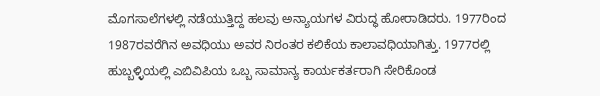ಮೊಗಸಾಲೆಗಳಲ್ಲಿ ನಡೆಯುತ್ತಿದ್ದ ಹಲವು ಅನ್ಯಾಯಗಳ ವಿರುದ್ಧ ಹೋರಾಡಿದರು. 1977ರಿಂದ 1987ರವರೆಗಿನ ಅವಧಿಯು ಅವರ ನಿರಂತರ ಕಲಿಕೆಯ ಕಾಲಾವಧಿಯಾಗಿತ್ತು. 1977ರಲ್ಲಿ ಹುಬ್ಬಳ್ಳಿಯಲ್ಲಿ ಎಬಿವಿಪಿಯ ಒಬ್ಬ ಸಾಮಾನ್ಯ ಕಾರ್ಯಕರ್ತರಾಗಿ ಸೇರಿಕೊಂಡ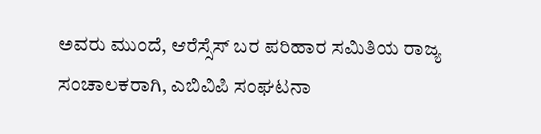ಅವರು ಮುಂದೆ, ಆರೆಸ್ಸೆಸ್ ಬರ ಪರಿಹಾರ ಸಮಿತಿಯ ರಾಜ್ಯ ಸಂಚಾಲಕರಾಗಿ, ಎಬಿವಿಪಿ ಸಂಘಟನಾ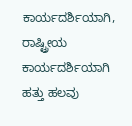ಕಾರ್ಯದರ್ಶಿಯಾಗಿ, ರಾಷ್ಟ್ರೀಯ ಕಾರ್ಯದರ್ಶಿಯಾಗಿ ಹತ್ತು ಹಲವು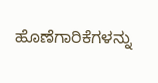ಹೊಣೆಗಾರಿಕೆಗಳನ್ನು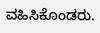ವಹಿಸಿಕೊಂಡರು.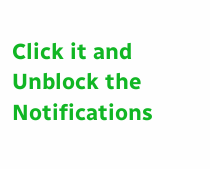Click it and Unblock the Notifications